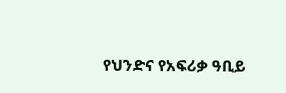የህንድና የአፍሪቃ ዓቢይ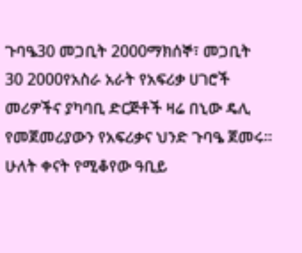ጉባዔ30 መጋቢት 2000ማክሰኞ፣ መጋቢት 30 2000የአስራ አራት የአፍሪቃ ሀገሮች መሪዎችና ያካባቢ ድርጅቶች ዛሬ በኒው ዴሊ የመጀመሪያውን የአፍሪቃና ህንድ ጉባዔ ጀመሩ። ሁለት ቀናት የሚቆየው ዓቢይ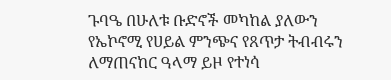ጉባዔ በሁለቱ ቡድኖች መካከል ያለውን የኤኮኖሚ የሀይል ምንጭና የጸጥታ ትብብሩን ለማጠናከር ዓላማ ይዞ የተነሳ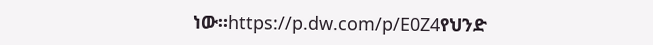ነው።https://p.dw.com/p/E0Z4የህንድ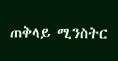ጠቅላይ ሚንስትር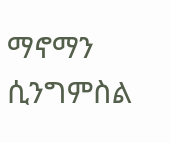ማኖማን ሲንግምስል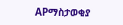APማስታወቂያ